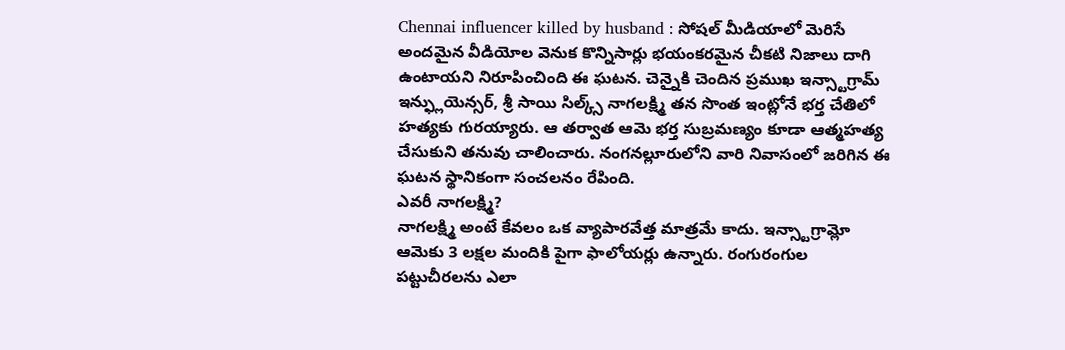Chennai influencer killed by husband : సోషల్ మీడియాలో మెరిసే అందమైన వీడియోల వెనుక కొన్నిసార్లు భయంకరమైన చీకటి నిజాలు దాగి ఉంటాయని నిరూపించింది ఈ ఘటన. చెన్నైకి చెందిన ప్రముఖ ఇన్స్టాగ్రామ్ ఇన్ఫ్లుయెన్సర్, శ్రీ సాయి సిల్క్స్ నాగలక్ష్మి తన సొంత ఇంట్లోనే భర్త చేతిలో హత్యకు గురయ్యారు. ఆ తర్వాత ఆమె భర్త సుబ్రమణ్యం కూడా ఆత్మహత్య చేసుకుని తనువు చాలించారు. నంగనల్లూరులోని వారి నివాసంలో జరిగిన ఈ ఘటన స్థానికంగా సంచలనం రేపింది.
ఎవరీ నాగలక్ష్మి?
నాగలక్ష్మి అంటే కేవలం ఒక వ్యాపారవేత్త మాత్రమే కాదు. ఇన్స్టాగ్రామ్లో ఆమెకు 3 లక్షల మందికి పైగా ఫాలోయర్లు ఉన్నారు. రంగురంగుల పట్టుచీరలను ఎలా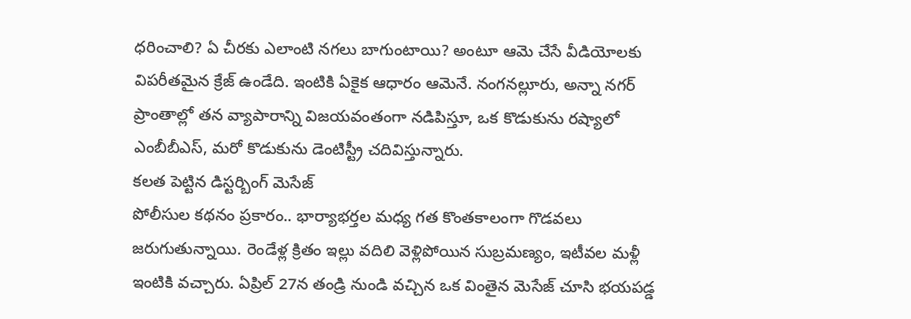ధరించాలి? ఏ చీరకు ఎలాంటి నగలు బాగుంటాయి? అంటూ ఆమె చేసే వీడియోలకు విపరీతమైన క్రేజ్ ఉండేది. ఇంటికి ఏకైక ఆధారం ఆమెనే. నంగనల్లూరు, అన్నా నగర్ ప్రాంతాల్లో తన వ్యాపారాన్ని విజయవంతంగా నడిపిస్తూ, ఒక కొడుకును రష్యాలో ఎంబీబీఎస్, మరో కొడుకును డెంటిస్ట్రీ చదివిస్తున్నారు.
కలత పెట్టిన డిస్టర్బింగ్ మెసేజ్
పోలీసుల కథనం ప్రకారం.. భార్యాభర్తల మధ్య గత కొంతకాలంగా గొడవలు జరుగుతున్నాయి. రెండేళ్ల క్రితం ఇల్లు వదిలి వెళ్లిపోయిన సుబ్రమణ్యం, ఇటీవల మళ్లీ ఇంటికి వచ్చారు. ఏప్రిల్ 27న తండ్రి నుండి వచ్చిన ఒక వింతైన మెసేజ్ చూసి భయపడ్డ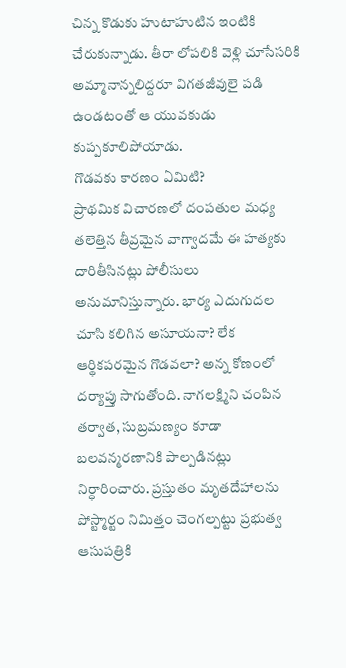చిన్న కొడుకు హుటాహుటిన ఇంటికి చేరుకున్నాడు. తీరా లోపలికి వెళ్లి చూసేసరికి అమ్మానాన్నలిద్దరూ విగతజీవులై పడి ఉండటంతో ఆ యువకుడు కుప్పకూలిపోయాడు.
గొడవకు కారణం ఏమిటి?
ప్రాథమిక విచారణలో దంపతుల మధ్య తలెత్తిన తీవ్రమైన వాగ్వాదమే ఈ హత్యకు దారితీసినట్లు పోలీసులు అనుమానిస్తున్నారు. భార్య ఎదుగుదల చూసి కలిగిన అసూయనా? లేక ఆర్థికపరమైన గొడవలా? అన్న కోణంలో దర్యాప్తు సాగుతోంది. నాగలక్ష్మిని చంపిన తర్వాత, సుబ్రమణ్యం కూడా బలవన్మరణానికి పాల్పడినట్లు నిర్ధారించారు. ప్రస్తుతం మృతదేహాలను పోస్ట్మార్టం నిమిత్తం చెంగల్పట్టు ప్రభుత్వ ఆసుపత్రికి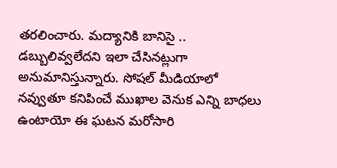తరలించారు. మద్యానికి బానిసై .. డబ్బులివ్వలేదని ఇలా చేసినట్లుగా అనుమానిస్తున్నారు. సోషల్ మీడియాలో నవ్వుతూ కనిపించే ముఖాల వెనుక ఎన్ని బాధలు ఉంటాయో ఈ ఘటన మరోసారి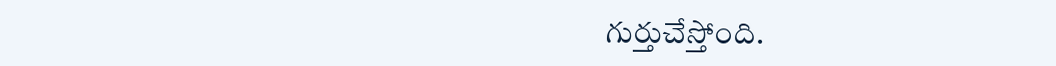గుర్తుచేస్తోంది.